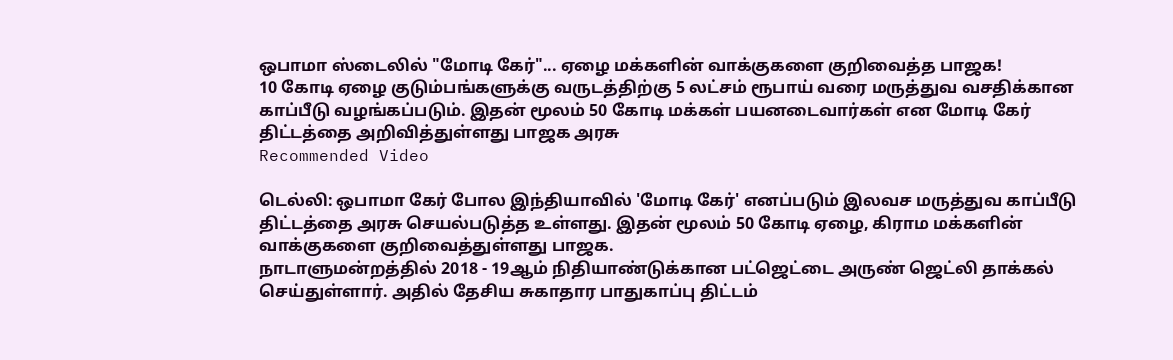ஒபாமா ஸ்டைலில் "மோடி கேர்"... ஏழை மக்களின் வாக்குகளை குறிவைத்த பாஜக!
10 கோடி ஏழை குடும்பங்களுக்கு வருடத்திற்கு 5 லட்சம் ரூபாய் வரை மருத்துவ வசதிக்கான காப்பீடு வழங்கப்படும். இதன் மூலம் 50 கோடி மக்கள் பயனடைவார்கள் என மோடி கேர் திட்டத்தை அறிவித்துள்ளது பாஜக அரசு
Recommended Video

டெல்லி: ஒபாமா கேர் போல இந்தியாவில் 'மோடி கேர்' எனப்படும் இலவச மருத்துவ காப்பீடு திட்டத்தை அரசு செயல்படுத்த உள்ளது. இதன் மூலம் 50 கோடி ஏழை, கிராம மக்களின் வாக்குகளை குறிவைத்துள்ளது பாஜக.
நாடாளுமன்றத்தில் 2018 - 19ஆம் நிதியாண்டுக்கான பட்ஜெட்டை அருண் ஜெட்லி தாக்கல் செய்துள்ளார். அதில் தேசிய சுகாதார பாதுகாப்பு திட்டம்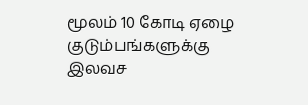மூலம் 10 கோடி ஏழை குடும்பங்களுக்கு இலவச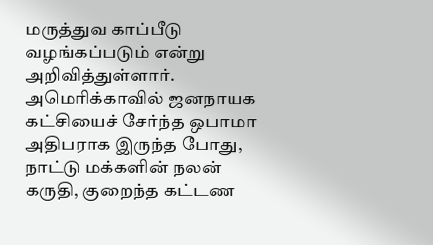மருத்துவ காப்பீடு வழங்கப்படும் என்று அறிவித்துள்ளார்.
அமெரிக்காவில் ஜனநாயக கட்சியைச் சேர்ந்த ஒபாமா அதிபராக இருந்த போது, நாட்டு மக்களின் நலன் கருதி, குறைந்த கட்டண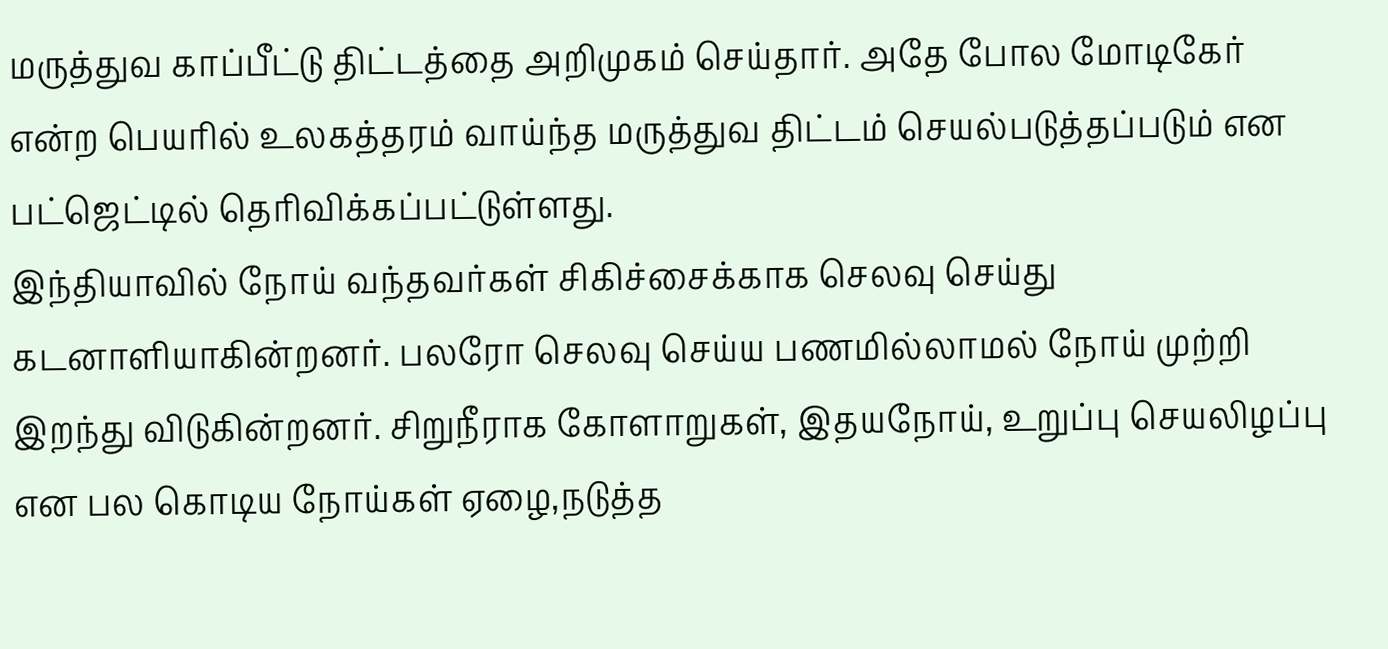மருத்துவ காப்பீட்டு திட்டத்தை அறிமுகம் செய்தார். அதே போல மோடிகேர் என்ற பெயரில் உலகத்தரம் வாய்ந்த மருத்துவ திட்டம் செயல்படுத்தப்படும் என பட்ஜெட்டில் தெரிவிக்கப்பட்டுள்ளது.
இந்தியாவில் நோய் வந்தவர்கள் சிகிச்சைக்காக செலவு செய்து கடனாளியாகின்றனர். பலரோ செலவு செய்ய பணமில்லாமல் நோய் முற்றி இறந்து விடுகின்றனர். சிறுநீராக கோளாறுகள், இதயநோய், உறுப்பு செயலிழப்பு என பல கொடிய நோய்கள் ஏழை,நடுத்த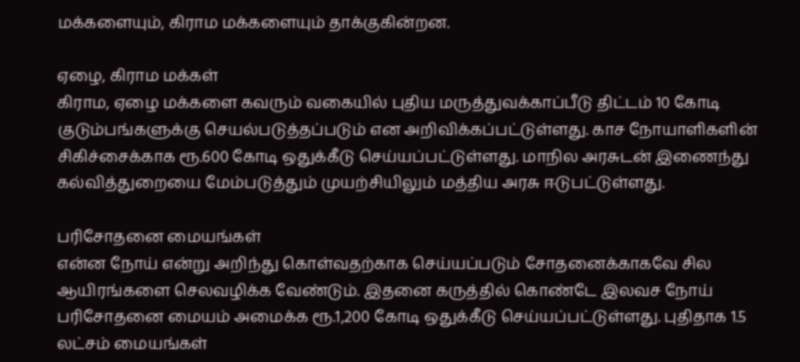மக்களையும், கிராம மக்களையும் தாக்குகின்றன.

ஏழை, கிராம மக்கள்
கிராம, ஏழை மக்களை கவரும் வகையில் புதிய மருத்துவக்காப்பீடு திட்டம் 10 கோடி குடும்பங்களுக்கு செயல்படுத்தப்படும் என அறிவிக்கப்பட்டுள்ளது. காச நோயாளிகளின் சிகிச்சைக்காக ரூ.600 கோடி ஒதுக்கீடு செய்யப்பட்டுள்ளது. மாநில அரசுடன் இணைந்து கல்வித்துறையை மேம்படுத்தும் முயற்சியிலும் மத்திய அரசு ஈடுபட்டுள்ளது.

பரிசோதனை மையங்கள்
என்ன நோய் என்று அறிந்து கொள்வதற்காக செய்யப்படும் சோதனைக்காகவே சில ஆயிரங்களை செலவழிக்க வேண்டும். இதனை கருத்தில் கொண்டே இலவச நோய் பரிசோதனை மையம் அமைக்க ரூ.1,200 கோடி ஒதுக்கீடு செய்யப்பட்டுள்ளது. புதிதாக 1.5 லட்சம் மையங்கள்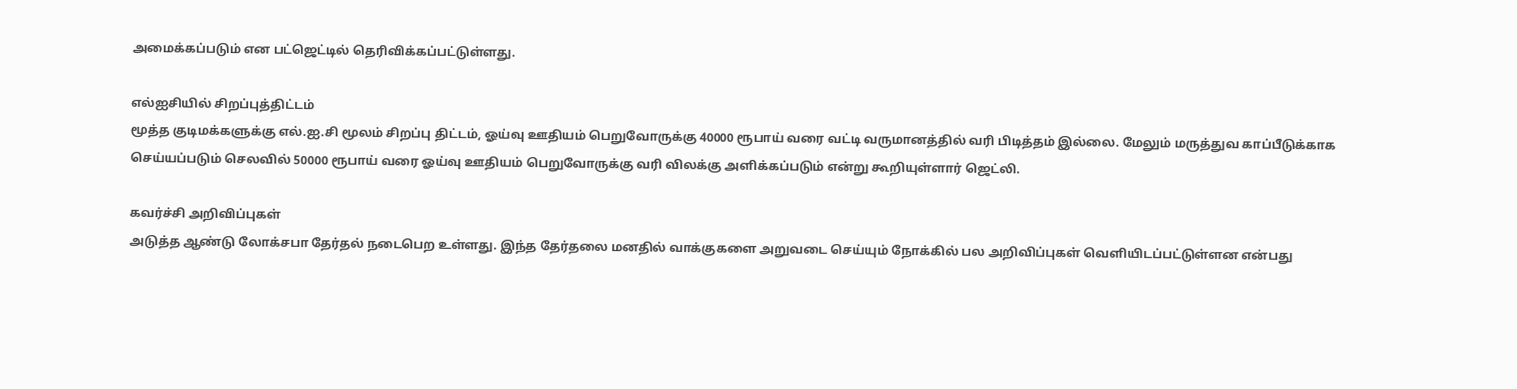அமைக்கப்படும் என பட்ஜெட்டில் தெரிவிக்கப்பட்டுள்ளது.

எல்ஐசியில் சிறப்புத்திட்டம்
மூத்த குடிமக்களுக்கு எல்.ஐ.சி மூலம் சிறப்பு திட்டம், ஓய்வு ஊதியம் பெறுவோருக்கு 40000 ரூபாய் வரை வட்டி வருமானத்தில் வரி பிடித்தம் இல்லை. மேலும் மருத்துவ காப்பீடுக்காக செய்யப்படும் செலவில் 50000 ரூபாய் வரை ஓய்வு ஊதியம் பெறுவோருக்கு வரி விலக்கு அளிக்கப்படும் என்று கூறியுள்ளார் ஜெட்லி.

கவர்ச்சி அறிவிப்புகள்
அடுத்த ஆண்டு லோக்சபா தேர்தல் நடைபெற உள்ளது. இந்த தேர்தலை மனதில் வாக்குகளை அறுவடை செய்யும் நோக்கில் பல அறிவிப்புகள் வெளியிடப்பட்டுள்ளன என்பது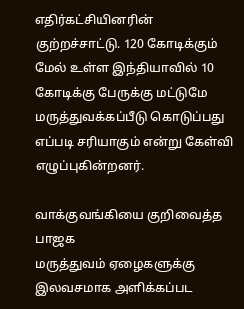எதிர்கட்சியினரின் குற்றச்சாட்டு. 120 கோடிக்கும் மேல் உள்ள இந்தியாவில் 10 கோடிக்கு பேருக்கு மட்டுமே மருத்துவக்கப்பீடு கொடுப்பது எப்படி சரியாகும் என்று கேள்வி எழுப்புகின்றனர்.

வாக்குவங்கியை குறிவைத்த பாஜக
மருத்துவம் ஏழைகளுக்கு இலவசமாக அளிக்கப்பட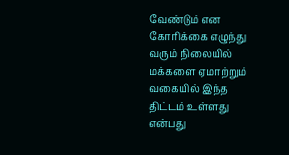வேண்டும் என கோரிக்கை எழுந்து வரும் நிலையில் மக்களை ஏமாற்றும் வகையில் இந்த திட்டம் உள்ளது என்பது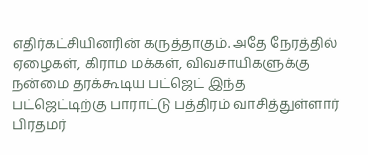எதிர்கட்சியினரின் கருத்தாகும். அதே நேரத்தில் ஏழைகள், கிராம மக்கள், விவசாயிகளுக்கு நன்மை தரக்கூடிய பட்ஜெட் இந்த பட்ஜெட்டிற்கு பாராட்டு பத்திரம் வாசித்துள்ளார் பிரதமர்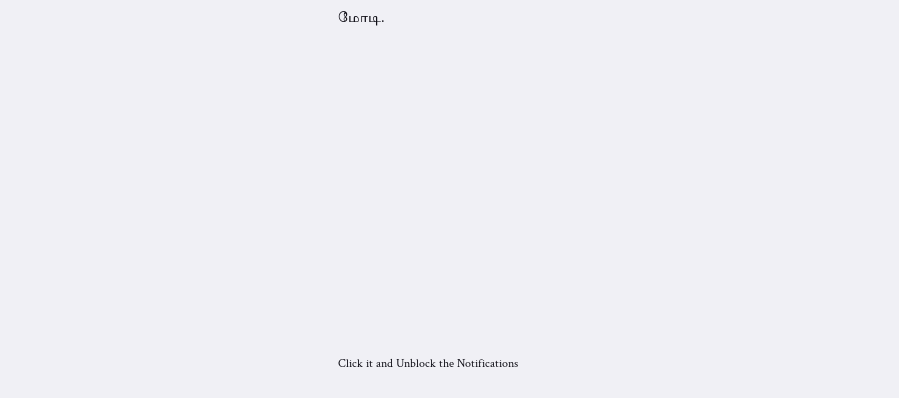மோடி.












Click it and Unblock the Notifications